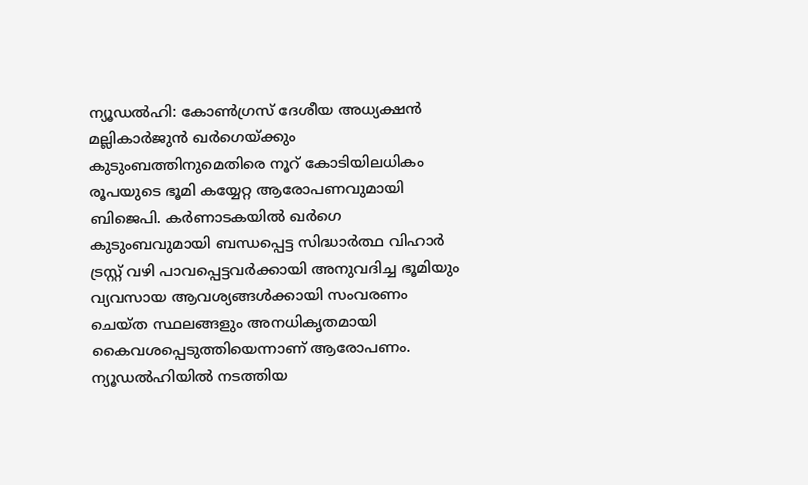ന്യൂഡൽഹി: കോൺഗ്രസ് ദേശീയ അധ്യക്ഷൻ മല്ലികാർജുൻ ഖർഗെയ്ക്കും കുടുംബത്തിനുമെതിരെ നൂറ് കോടിയിലധികം രൂപയുടെ ഭൂമി കയ്യേറ്റ ആരോപണവുമായി ബിജെപി. കർണാടകയിൽ ഖർഗെ കുടുംബവുമായി ബന്ധപ്പെട്ട സിദ്ധാർത്ഥ വിഹാർ ട്രസ്റ്റ് വഴി പാവപ്പെട്ടവർക്കായി അനുവദിച്ച ഭൂമിയും വ്യവസായ ആവശ്യങ്ങൾക്കായി സംവരണം ചെയ്ത സ്ഥലങ്ങളും അനധികൃതമായി കൈവശപ്പെടുത്തിയെന്നാണ് ആരോപണം.
ന്യൂഡൽഹിയിൽ നടത്തിയ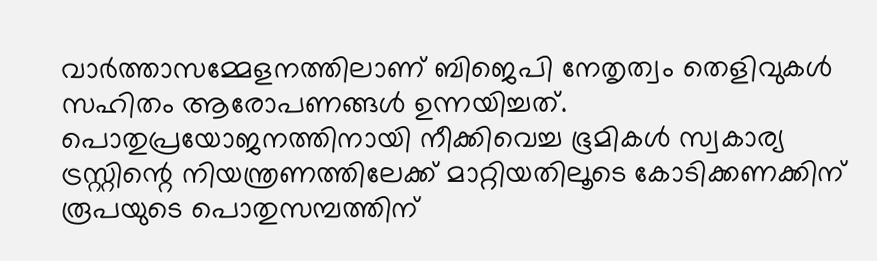വാർത്താസമ്മേളനത്തിലാണ് ബിജെപി നേതൃത്വം തെളിവുകൾ സഹിതം ആരോപണങ്ങൾ ഉന്നയിച്ചത്. പൊതുപ്രയോജനത്തിനായി നീക്കിവെച്ച ഭൂമികൾ സ്വകാര്യ ട്രസ്റ്റിന്റെ നിയന്ത്രണത്തിലേക്ക് മാറ്റിയതിലൂടെ കോടിക്കണക്കിന് രൂപയുടെ പൊതുസമ്പത്തിന്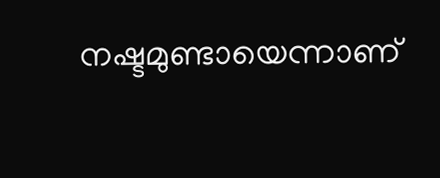നഷ്ടമുണ്ടായെന്നാണ്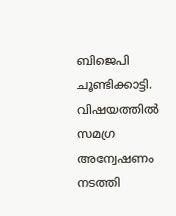ബിജെപി ചൂണ്ടിക്കാട്ടി. വിഷയത്തിൽ സമഗ്ര അന്വേഷണം നടത്തി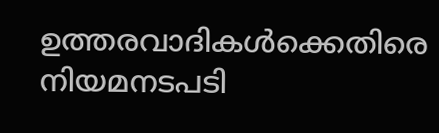ഉത്തരവാദികൾക്കെതിരെ നിയമനടപടി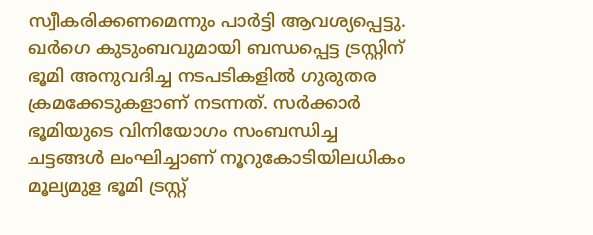സ്വീകരിക്കണമെന്നും പാർട്ടി ആവശ്യപ്പെട്ടു.
ഖർഗെ കുടുംബവുമായി ബന്ധപ്പെട്ട ട്രസ്റ്റിന് ഭൂമി അനുവദിച്ച നടപടികളിൽ ഗുരുതര ക്രമക്കേടുകളാണ് നടന്നത്. സർക്കാർ ഭൂമിയുടെ വിനിയോഗം സംബന്ധിച്ച ചട്ടങ്ങൾ ലംഘിച്ചാണ് നൂറുകോടിയിലധികം മൂല്യമുള ഭൂമി ട്രസ്റ്റ്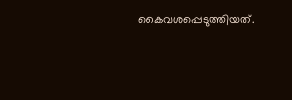കൈവശപ്പെടുത്തിയത്.